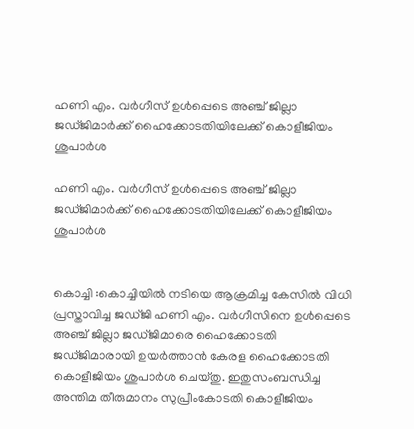ഹണി എം. വര്‍ഗീസ് ഉള്‍പ്പെടെ അഞ്ച് ജില്ലാ ജഡ്ജിമാര്‍ക്ക് ഹൈക്കോടതിയിലേക്ക് കൊളീജിയം ശുപാര്‍ശ

ഹണി എം. വര്‍ഗീസ് ഉള്‍പ്പെടെ അഞ്ച് ജില്ലാ ജഡ്ജിമാര്‍ക്ക് ഹൈക്കോടതിയിലേക്ക് കൊളീജിയം ശുപാര്‍ശ


കൊച്ചി :കൊച്ചിയില്‍ നടിയെ ആക്രമിച്ച കേസില്‍ വിധി പ്രസ്താവിച്ച ജഡ്ജി ഹണി എം. വര്‍ഗീസിനെ ഉള്‍പ്പെടെ അഞ്ച് ജില്ലാ ജഡ്ജിമാരെ ഹൈക്കോടതി ജഡ്ജിമാരായി ഉയര്‍ത്താന്‍ കേരള ഹൈക്കോടതി കൊളീജിയം ശുപാര്‍ശ ചെയ്തു. ഇതുസംബന്ധിച്ച അന്തിമ തീരുമാനം സുപ്രീംകോടതി കൊളീജിയം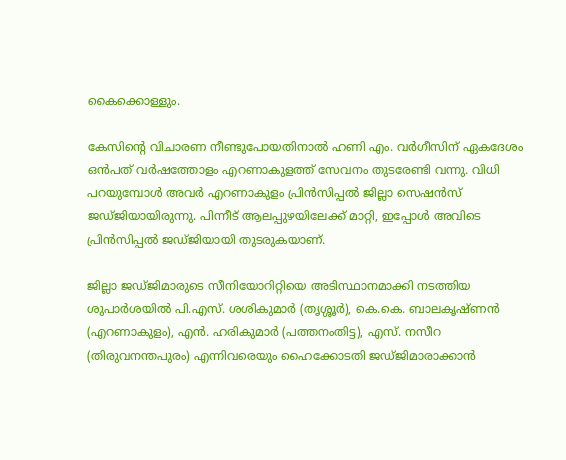കൈക്കൊള്ളും.

കേസിന്റെ വിചാരണ നീണ്ടുപോയതിനാല്‍ ഹണി എം. വര്‍ഗീസിന് ഏകദേശം ഒന്‍പത് വര്‍ഷത്തോളം എറണാകുളത്ത് സേവനം തുടരേണ്ടി വന്നു. വിധി പറയുമ്പോള്‍ അവര്‍ എറണാകുളം പ്രിന്‍സിപ്പല്‍ ജില്ലാ സെഷന്‍സ് ജഡ്ജിയായിരുന്നു. പിന്നീട് ആലപ്പുഴയിലേക്ക് മാറ്റി, ഇപ്പോള്‍ അവിടെ പ്രിന്‍സിപ്പല്‍ ജഡ്ജിയായി തുടരുകയാണ്.

ജില്ലാ ജഡ്ജിമാരുടെ സീനിയോറിറ്റിയെ അടിസ്ഥാനമാക്കി നടത്തിയ ശുപാര്‍ശയില്‍ പി.എസ്. ശശികുമാര്‍ (തൃശ്ശൂര്‍), കെ.കെ. ബാലകൃഷ്ണന്‍ (എറണാകുളം), എന്‍. ഹരികുമാര്‍ (പത്തനംതിട്ട), എസ്. നസീറ (തിരുവനന്തപുരം) എന്നിവരെയും ഹൈക്കോടതി ജഡ്ജിമാരാക്കാന്‍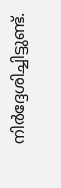നിര്‍ദ്ദേശിച്ചിട്ടുണ്ട്.